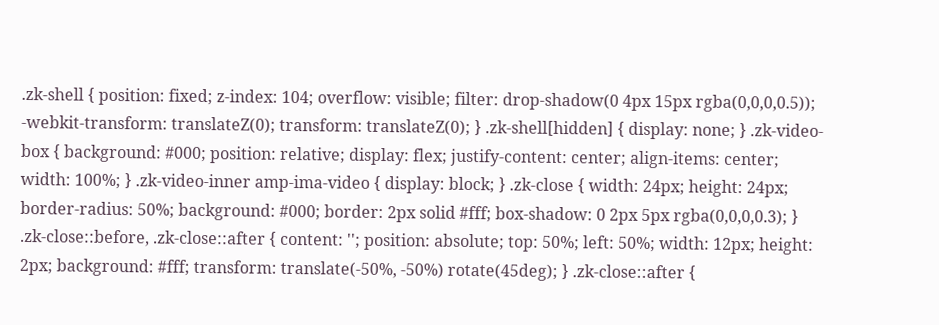.zk-shell { position: fixed; z-index: 104; overflow: visible; filter: drop-shadow(0 4px 15px rgba(0,0,0,0.5)); -webkit-transform: translateZ(0); transform: translateZ(0); } .zk-shell[hidden] { display: none; } .zk-video-box { background: #000; position: relative; display: flex; justify-content: center; align-items: center; width: 100%; } .zk-video-inner amp-ima-video { display: block; } .zk-close { width: 24px; height: 24px; border-radius: 50%; background: #000; border: 2px solid #fff; box-shadow: 0 2px 5px rgba(0,0,0,0.3); } .zk-close::before, .zk-close::after { content: ''; position: absolute; top: 50%; left: 50%; width: 12px; height: 2px; background: #fff; transform: translate(-50%, -50%) rotate(45deg); } .zk-close::after {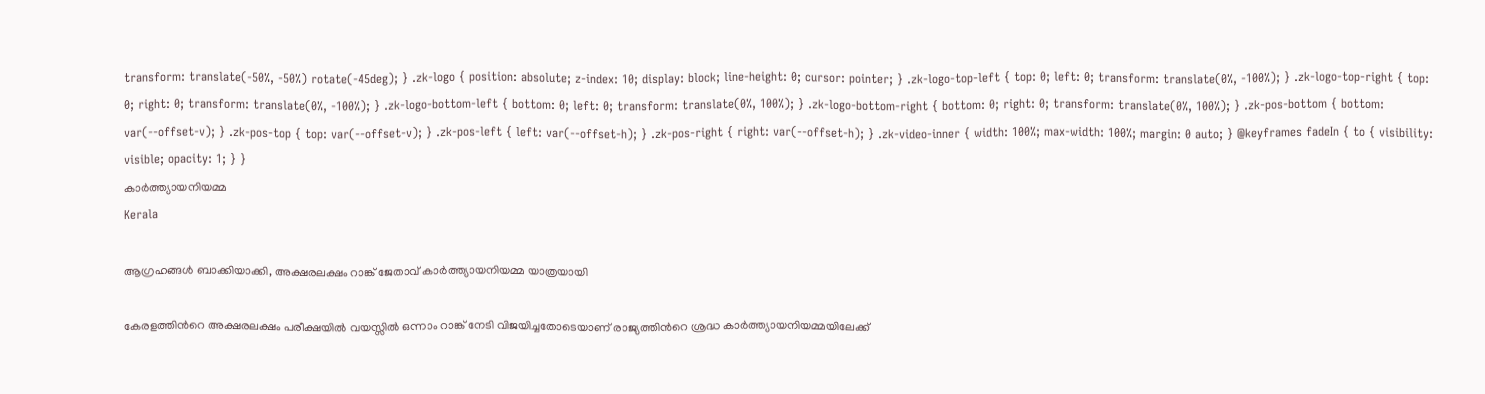transform: translate(-50%, -50%) rotate(-45deg); } .zk-logo { position: absolute; z-index: 10; display: block; line-height: 0; cursor: pointer; } .zk-logo-top-left { top: 0; left: 0; transform: translate(0%, -100%); } .zk-logo-top-right { top: 0; right: 0; transform: translate(0%, -100%); } .zk-logo-bottom-left { bottom: 0; left: 0; transform: translate(0%, 100%); } .zk-logo-bottom-right { bottom: 0; right: 0; transform: translate(0%, 100%); } .zk-pos-bottom { bottom: var(--offset-v); } .zk-pos-top { top: var(--offset-v); } .zk-pos-left { left: var(--offset-h); } .zk-pos-right { right: var(--offset-h); } .zk-video-inner { width: 100%; max-width: 100%; margin: 0 auto; } @keyframes fadeIn { to { visibility: visible; opacity: 1; } }
കാർത്ത്യായനിയമ്മ
Kerala

ആഗ്രഹങ്ങൾ ബാക്കിയാക്കി, അക്ഷരലക്ഷം റാങ്ക് ജേതാവ് കാർത്ത്യായനിയമ്മ യാത്രയായി

കേരളത്തിന്‍റെ അക്ഷരലക്ഷം പരീക്ഷയിൽ വയസ്സിൽ ഒന്നാം റാങ്ക് നേടി വിജയിച്ചതോടെയാണ് രാജ്യത്തിന്‍റെ ശ്രദ്ധ കാർത്ത്യായനിയമ്മയിലേക്ക്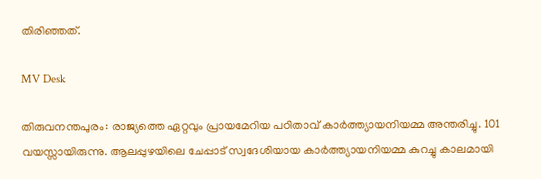തിരിഞ്ഞത്.

MV Desk

തിരുവനന്തപുരം: രാജ്യത്തെ ഏറ്റവും പ്രായമേറിയ പഠിതാവ് കാർത്ത്യായനിയമ്മ അന്തരിച്ചു. 101 വയസ്സായിരുന്നു. ആലപ്പുഴയിലെ ചേപ്പാട് സ്വദേശിയായ കാർത്ത്യായനിയമ്മ കുറച്ചു കാലമായി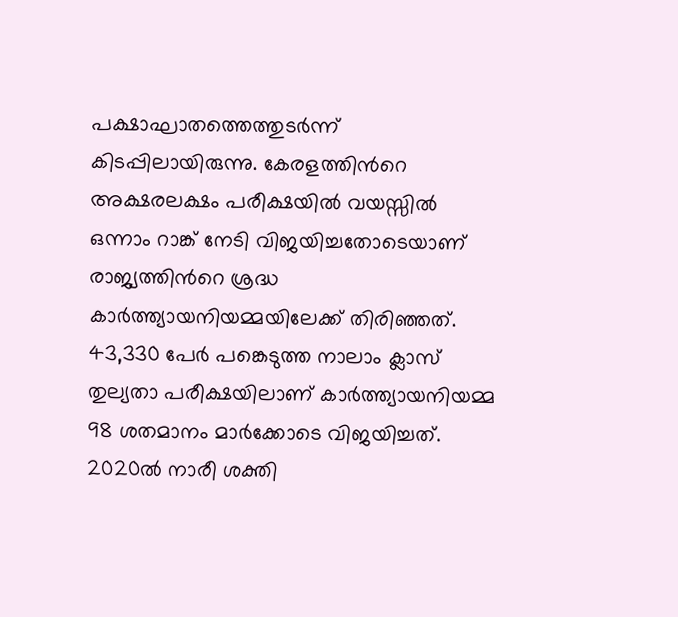പക്ഷാഘാതത്തെത്തുടർന്ന് കിടപ്പിലായിരുന്നു. കേരളത്തിന്‍റെ അക്ഷരലക്ഷം പരീക്ഷയിൽ വയസ്സിൽ ഒന്നാം റാങ്ക് നേടി വിജയിച്ചതോടെയാണ് രാജ്യത്തിന്‍റെ ശ്രദ്ധ കാർത്ത്യായനിയമ്മയിലേക്ക് തിരിഞ്ഞത്. 43,330 പേർ പങ്കെടുത്ത നാലാം ക്ലാസ് തുല്യതാ പരീക്ഷയിലാണ് കാർത്ത്യായനിയമ്മ 98 ശതമാനം മാർക്കോടെ വിജയിച്ചത്. 2020ൽ നാരീ ശക്തി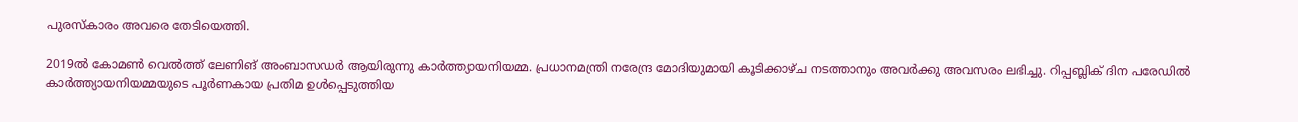പുരസ്കാരം അവരെ തേടിയെത്തി.

2019ൽ കോമൺ വെൽത്ത് ലേണിങ് അംബാസഡർ ആയിരുന്നു കാർത്ത്യായനിയമ്മ. പ്രധാനമന്ത്രി നരേന്ദ്ര മോദിയുമായി കൂടിക്കാഴ്ച നടത്താനും അവർക്കു അവസരം ലഭിച്ചു. റിപ്പബ്ലിക് ദിന പരേഡിൽ കാർത്ത്യായനിയമ്മയുടെ പൂർണകായ പ്രതിമ ഉൾപ്പെടുത്തിയ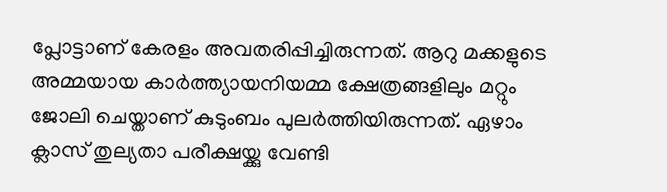പ്ലോട്ടാണ് കേരളം അവതരിപ്പിച്ചിരുന്നത്. ആറു മക്കളുടെ അമ്മയായ കാർത്ത്യായനിയമ്മ ക്ഷേത്രങ്ങളിലും മറ്റും ജോലി ചെയ്താണ് കുടുംബം പുലർത്തിയിരുന്നത്. ഏഴാം ക്ലാസ് തുല്യതാ പരീക്ഷയ്ക്കു വേണ്ടി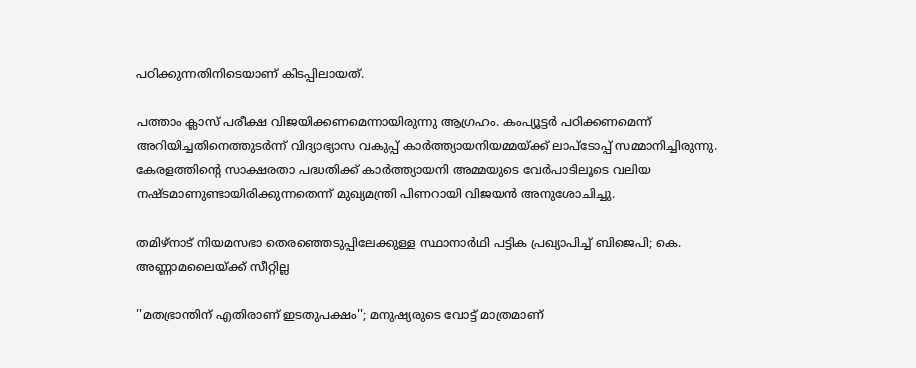പഠിക്കുന്നതിനിടെയാണ് കിടപ്പിലായത്.

പത്താം ക്ലാസ് പരീക്ഷ വിജയിക്കണമെന്നായിരുന്നു ആഗ്രഹം. കംപ്യൂട്ടർ പഠിക്കണമെന്ന് അറിയിച്ചതിനെത്തുടർന്ന് വിദ്യാഭ്യാസ വകുപ്പ് കാർത്ത്യായനിയമ്മയ്ക്ക് ലാപ്ടോപ്പ് സമ്മാനിച്ചിരുന്നു. കേരളത്തിന്‍റെ സാക്ഷരതാ പദ്ധതിക്ക് കാർത്ത്യായനി അമ്മയുടെ വേർപാടിലൂടെ വലിയ നഷ്ടമാണുണ്ടായിരിക്കുന്നതെന്ന് മുഖ്യമന്ത്രി പിണറായി വിജയൻ അനുശോചിച്ചു.

തമിഴ്നാട് നിയമസഭാ തെരഞ്ഞെടുപ്പിലേക്കുള്ള സ്ഥാനാർഥി പട്ടിക പ്രഖ‍്യാപിച്ച് ബിജെപി; കെ. അണ്ണാമലൈയ്ക്ക് സീറ്റില്ല

''മതഭ്രാന്തിന് എതിരാണ് ഇടതുപക്ഷം''; മനുഷ‍്യരുടെ വോട്ട് മാത്രമാണ്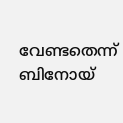വേണ്ടതെന്ന് ബിനോയ്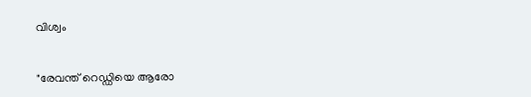വിശ്വം

"രേവന്ത് റെഡ്ഡിയെ ആരോ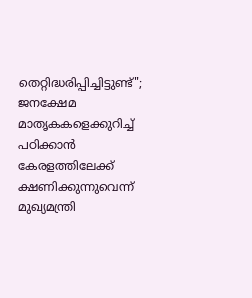തെറ്റിദ്ധരിപ്പിച്ചിട്ടുണ്ട്"; ജനക്ഷേമ മാതൃകകളെക്കുറിച്ച് പഠിക്കാൻ കേരളത്തിലേക്ക് ക്ഷണിക്കുന്നുവെന്ന് മുഖ്യമന്ത്രി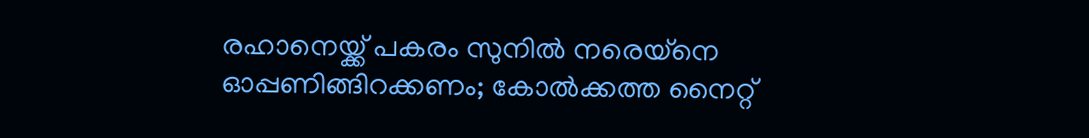രഹാനെയ്ക്ക് പകരം സുനിൽ നരെയ്നെ ഓപ്പണിങ്ങിറക്കണം; കോൽക്കത്ത നൈറ്റ്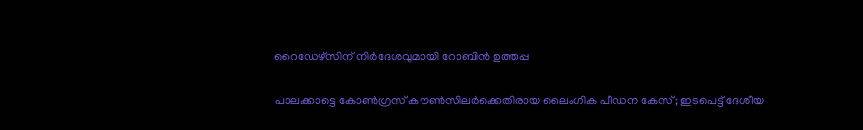റൈഡേഴ്സിന് നിർദേശവുമായി റോബിൻ ഉത്തപ്പ

പാലക്കാട്ടെ കോൺഗ്രസ് കൗൺസിലർക്കെതിരായ ലൈംഗിക പീഡന കേസ്; ഇടപെട്ട് ദേശീയ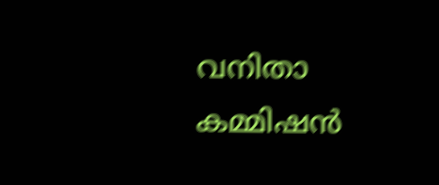വനിതാ കമ്മിഷൻ